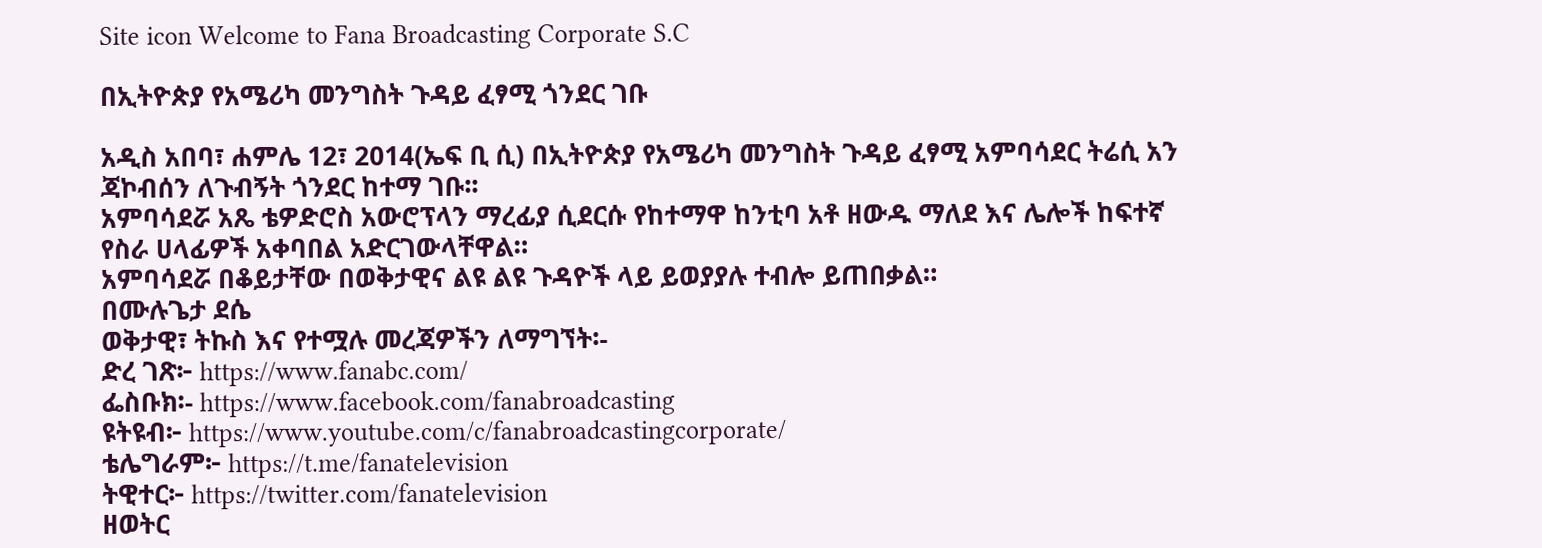Site icon Welcome to Fana Broadcasting Corporate S.C

በኢትዮጵያ የአሜሪካ መንግስት ጉዳይ ፈፃሚ ጎንደር ገቡ

አዲስ አበባ፣ ሐምሌ 12፣ 2014(ኤፍ ቢ ሲ) በኢትዮጵያ የአሜሪካ መንግስት ጉዳይ ፈፃሚ አምባሳደር ትሬሲ አን ጃኮብሰን ለጉብኝት ጎንደር ከተማ ገቡ፡፡
አምባሳደሯ አጼ ቴዎድሮስ አውሮፕላን ማረፊያ ሲደርሱ የከተማዋ ከንቲባ አቶ ዘውዱ ማለደ እና ሌሎች ከፍተኛ የስራ ሀላፊዎች አቀባበል አድርገውላቸዋል።
አምባሳደሯ በቆይታቸው በወቅታዊና ልዩ ልዩ ጉዳዮች ላይ ይወያያሉ ተብሎ ይጠበቃል።
በሙሉጌታ ደሴ
ወቅታዊ፣ ትኩስ እና የተሟሉ መረጃዎችን ለማግኘት፡-
ድረ ገጽ፦ https://www.fanabc.com/
ፌስቡክ፡- https://www.facebook.com/fanabroadcasting
ዩትዩብ፦ https://www.youtube.com/c/fanabroadcastingcorporate/
ቴሌግራም፦ https://t.me/fanatelevision
ትዊተር፦ https://twitter.com/fanatelevision
ዘወትር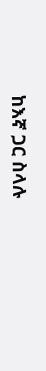ከእኛ ጋር ስላሉ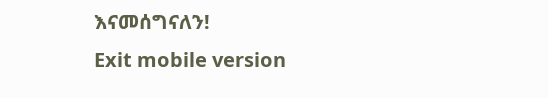እናመሰግናለን!
Exit mobile version